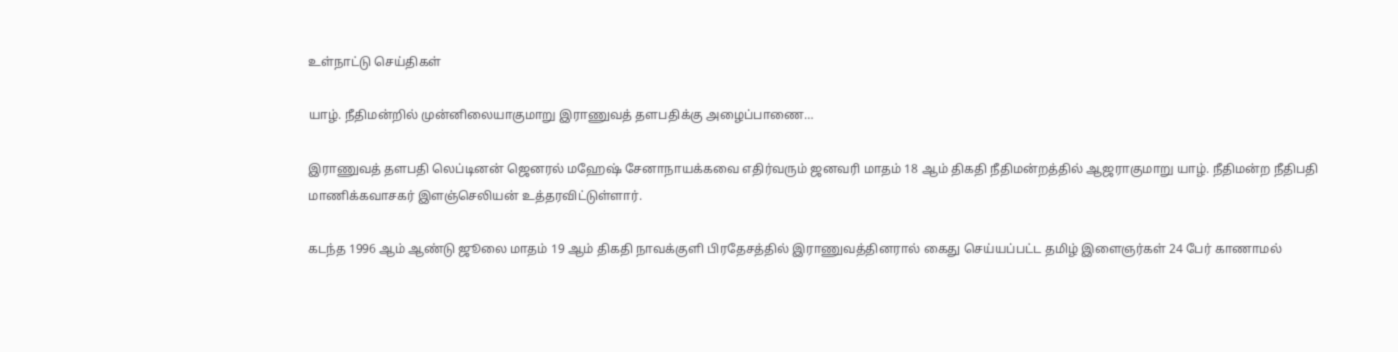உள்நாட்டு செய்திகள்

யாழ். நீதிமன்றில் முன்னிலையாகுமாறு இராணுவத் தளபதிக்கு அழைப்பாணை…

இராணுவத் தளபதி லெப்டினன் ஜெனரல் மஹேஷ் சேனாநாயக்கவை எதிர்வரும் ஜனவரி மாதம் 18 ஆம் திகதி நீதிமன்றத்தில் ஆஜராகுமாறு யாழ். நீதிமன்ற நீதிபதி மாணிக்கவாசகர் இளஞ்செலியன் உத்தரவிட்டுள்ளார்.

கடந்த 1996 ஆம் ஆண்டு ஜூலை மாதம் 19 ஆம் திகதி நாவக்குளி பிரதேசத்தில் இராணுவத்தினரால் கைது செய்யப்பட்ட தமிழ் இளைஞர்கள் 24 பேர் காணாமல்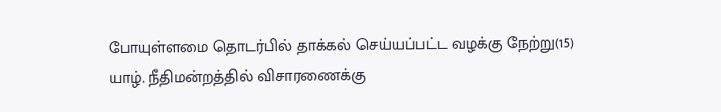போயுள்ளமை தொடர்பில் தாக்கல் செய்யப்பட்ட வழக்கு நேற்று(15) யாழ். நீதிமன்றத்தில் விசாரணைக்கு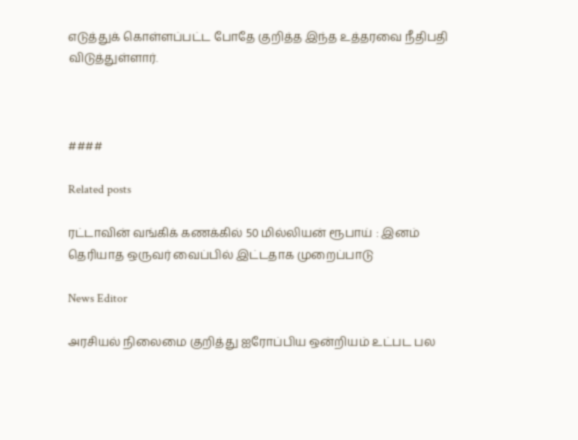எடுத்துக் கொள்ளப்பட்ட போதே குறித்த இந்த உத்தரவை நீதிபதி விடுத்துள்ளார்.



####

Related posts

ரட்டாவின் வங்கிக் கணக்கில் 50 மில்லியன் ரூபாய் : இனம் தெரியாத ஒருவர் வைப்பில் இட்டதாக முறைப்பாடு

News Editor

அரசியல் நிலைமை குறித்து ஐரோப்பிய ஒன்றியம் உட்பட பல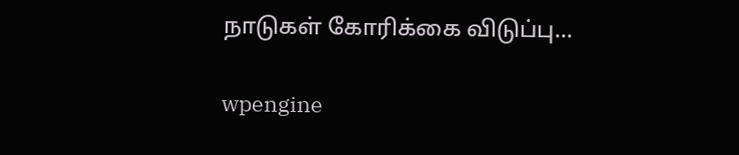நாடுகள் கோரிக்கை விடுப்பு…

wpengine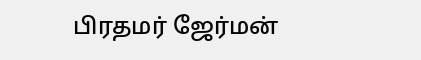பிரதமர் ஜேர்மன்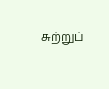சுற்றுப்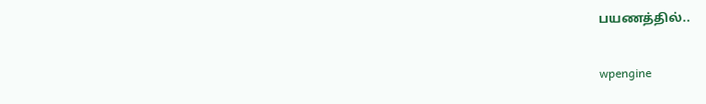பயணத்தில்..

wpengine